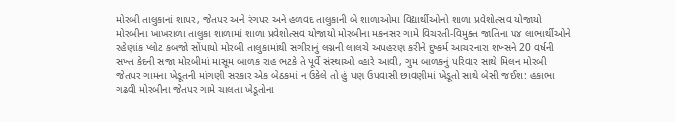મોરબી તાલુકાનાં શાપર, જેતપર અને રંગપર અને હળવદ તાલુકાની બે શાળાઓમા વિદ્યાર્થીઓનો શાળા પ્રવેશોત્સવ યોજાયો મોરબીના ખાખરાળા તાલુકા શાળામાં શાળા પ્રવેશોત્સવ યોજાયો મોરબીના મકનસર ગામે વિચરતી-વિમુક્ત જાતિના ૫૪ લાભાર્થીઓને રહેણાંક પ્લોટ કબજો સોંપાયો મોરબી તાલુકામાંથી સગીરાનું લગ્નની લાલચે અપહરણ કરીને દુષ્કર્મ આચરનારા શખ્સને 20 વર્ષની સખ્ત કેદની સજા મોરબીમાં માસૂમ બાળક રાહ ભટકે તે પૂર્વે સંસ્થાઓ વ્હારે આવી, ગુમ બાળકનું પરિવાર સાથે મિલન મોરબી જેતપર ગામના ખેડૂતની માંગણી સરકાર એક બેઠકમાં ન ઉકેલે તો હું પણ ઉપવાસી છાવણીમાં ખેડૂતો સાથે બેસી જઈશ: હકાભા ગઢવી મોરબીના જેતપર ગામે ચાલતા ખેડૂતોના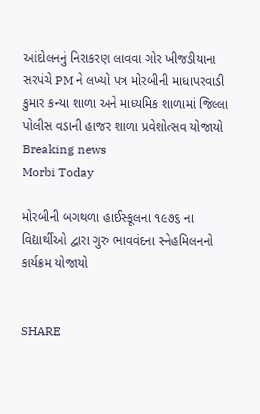આંદોલનનું નિરાકરણ લાવવા ગોર ખીજડીયાના સરપંચે PM ને લખ્યો પત્ર મોરબીની માધાપરવાડી કુમાર કન્યા શાળા અને માધ્યમિક શાળામાં જિલ્લા પોલીસ વડાની હાજર શાળા પ્રવેશોત્સવ યોજાયો
Breaking news
Morbi Today

મોરબીની બગથળા હાઈસ્કૂલના ૧૯૭૬ ના વિદ્યાર્થીઓ દ્વારા ગુરુ ભાવવંદના સ્નેહમિલનનો કાર્યક્રમ યોજાયો


SHARE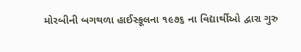મોરબીની બગથળા હાઈસ્કૂલના ૧૯૭૬ ના વિદ્યાર્થીઓ દ્વારા ગુરુ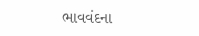ભાવવંદના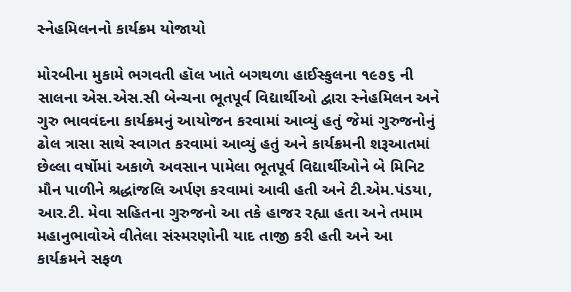સ્નેહમિલનનો કાર્યક્રમ યોજાયો

મોરબીના મુકામે ભગવતી હૉલ ખાતે બગથળા હાઈસ્કુલના ૧૯૭૬ ની સાલના એસ.એસ.સી બેન્ચના ભૂતપૂર્વ વિદ્યાર્થીઓ દ્વારા સ્નેહમિલન અને ગુરુ ભાવવંદના કાર્યક્રમનું આયોજન કરવામાં આવ્યું હતું જેમાં ગુરુજનોનું ઢોલ ત્રાસા સાથે સ્વાગત કરવામાં આવ્યું હતું અને કાર્યક્રમની શરૂઆતમાં છેલ્લા વર્ષોમાં અકાળે અવસાન પામેલા ભૂતપૂર્વ વિદ્યાર્થીઓને બે મિનિટ મૌન પાળીને શ્રદ્ધાંજલિ અર્પણ કરવામાં આવી હતી અને ટી.એમ.પંડયા, આર.ટી. મેવા સહિતના ગુરુજનો આ તકે હાજર રહ્યા હતા અને તમામ  મહાનુભાવોએ વીતેલા સંસ્મરણોની યાદ તાજી કરી હતી અને આ કાર્યક્રમને સફળ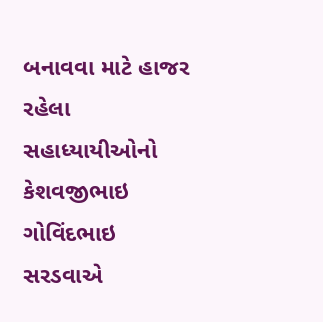બનાવવા માટે હાજર રહેલા સહાધ્યાયીઓનો કેશવજીભાઇ ગોવિંદભાઇ સરડવાએ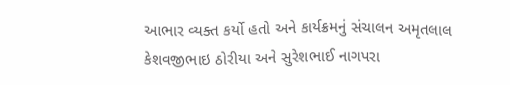આભાર વ્યક્ત કર્યો હતો અને કાર્યક્રમનું સંચાલન અમૃતલાલ કેશવજીભાઇ ઠોરીયા અને સુરેશભાઈ નાગપરા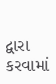દ્વારા કરવામાં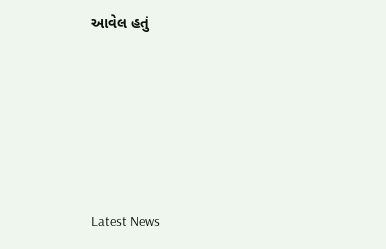આવેલ હતું






Latest News